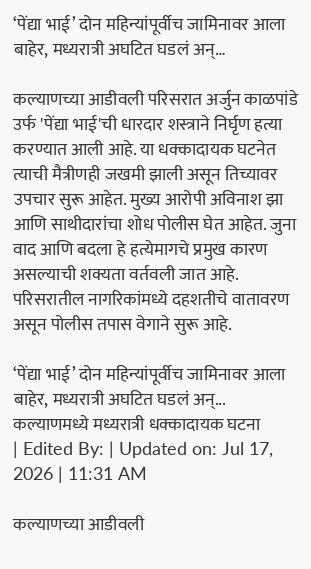‘पेंद्या भाई’ दोन महिन्यांपूर्वीच जामिनावर आला बाहेर, मध्यरात्री अघटित घडलं अन्…

कल्याणच्या आडीवली परिसरात अर्जुन काळपांडे उर्फ 'पेंद्या भाई'ची धारदार शस्त्राने निर्घृण हत्या करण्यात आली आहे. या धक्कादायक घटनेत त्याची मैत्रीणही जखमी झाली असून तिच्यावर उपचार सुरू आहेत. मुख्य आरोपी अविनाश झा आणि साथीदारांचा शोध पोलीस घेत आहेत. जुना वाद आणि बदला हे हत्येमागचे प्रमुख कारण असल्याची शक्यता वर्तवली जात आहे. परिसरातील नागरिकांमध्ये दहशतीचे वातावरण असून पोलीस तपास वेगाने सुरू आहे.

‘पेंद्या भाई’ दोन महिन्यांपूर्वीच जामिनावर आला बाहेर, मध्यरात्री अघटित घडलं अन्...
कल्याणमध्ये मध्यरात्री धक्कादायक घटना
| Edited By: | Updated on: Jul 17, 2026 | 11:31 AM

कल्याणच्या आडीवली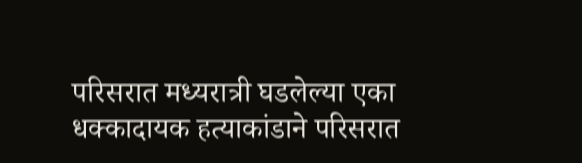परिसरात मध्यरात्री घडलेल्या एका धक्कादायक हत्याकांडाने परिसरात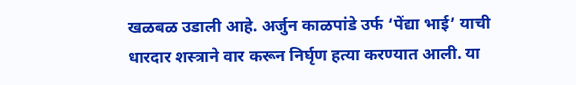खळबळ उडाली आहे. अर्जुन काळपांडे उर्फ ‘पेंद्या भाई’ याची धारदार शस्त्राने वार करून निर्घृण हत्या करण्यात आली. या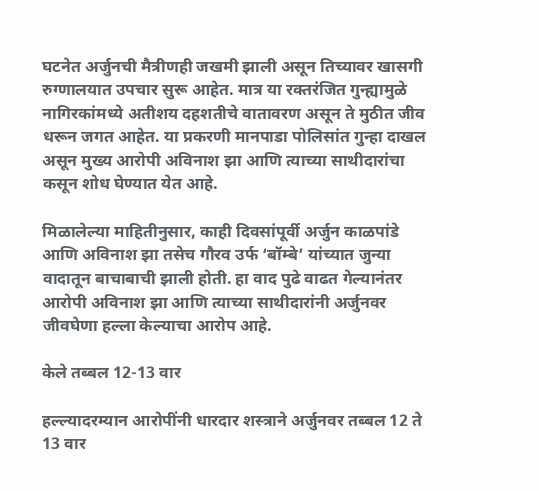घटनेत अर्जुनची मैत्रीणही जखमी झाली असून तिच्यावर खासगी रुग्णालयात उपचार सुरू आहेत. मात्र या रक्तरंजित गुन्ह्यामुळे नागिरकांमध्ये अतीशय दहशतीचे वातावरण असून ते मुठीत जीव धरून जगत आहेत. या प्रकरणी मानपाडा पोलिसांत गुन्हा दाखल असून मुख्य आरोपी अविनाश झा आणि त्याच्या साथीदारांचा कसून शोध घेण्यात येत आहे.

मिळालेल्या माहितीनुसार, काही दिवसांपूर्वी अर्जुन काळपांडे आणि अविनाश झा तसेच गौरव उर्फ ‘बॉम्बे’ यांच्यात जुन्या वादातून बाचाबाची झाली होती. हा वाद पुढे वाढत गेल्यानंतर आरोपी अविनाश झा आणि त्याच्या साथीदारांनी अर्जुनवर जीवघेणा हल्ला केल्याचा आरोप आहे.

केले तब्बल 12-13 वार

हल्ल्यादरम्यान आरोपींनी धारदार शस्त्राने अर्जुनवर तब्बल 12 ते 13 वार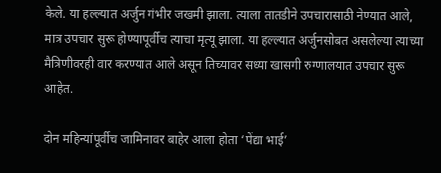केले. या हल्ल्यात अर्जुन गंभीर जखमी झाला. त्याला तातडीने उपचारासाठी नेण्यात आले, मात्र उपचार सुरू होण्यापूर्वीच त्याचा मृत्यू झाला. या हल्ल्यात अर्जुनसोबत असलेल्या त्याच्या मैत्रिणीवरही वार करण्यात आले असून तिच्यावर सध्या खासगी रुग्णालयात उपचार सुरू आहेत.

दोन महिन्यांपूर्वीच जामिनावर बाहेर आला होता ‘पेंद्या भाई’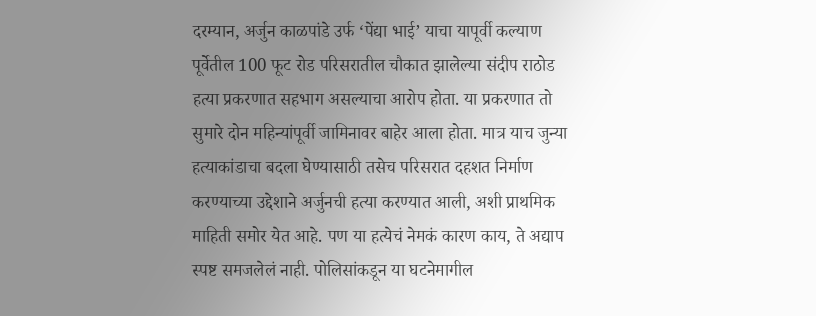दरम्यान, अर्जुन काळपांडे उर्फ ‘पेंद्या भाई’ याचा यापूर्वी कल्याण पूर्वेतील 100 फूट रोड परिसरातील चौकात झालेल्या संदीप राठोड हत्या प्रकरणात सहभाग असल्याचा आरोप होता. या प्रकरणात तो सुमारे दोन महिन्यांपूर्वी जामिनावर बाहेर आला होता. मात्र याच जुन्या हत्याकांडाचा बदला घेण्यासाठी तसेच परिसरात दहशत निर्माण करण्याच्या उद्देशाने अर्जुनची हत्या करण्यात आली, अशी प्राथमिक माहिती समोर येत आहे. पण या हत्येचं नेमकं कारण काय, ते अद्याप स्पष्ट समजलेलं नाही. पोलिसांकडून या घटनेमागील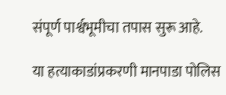संपूर्ण पार्श्वभूमीचा तपास सुरू आहे.

या हत्याकाडांप्रकरणी मानपाडा पोलिस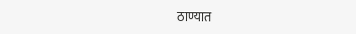ठाण्यात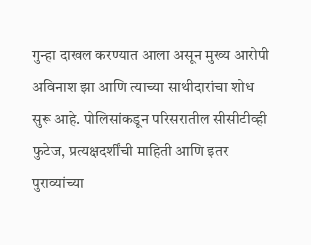गुन्हा दाखल करण्यात आला असून मुख्य आरोपी अविनाश झा आणि त्याच्या साथीदारांचा शोध सुरू आहे. पोलिसांकडून परिसरातील सीसीटीव्ही फुटेज, प्रत्यक्षदर्शींची माहिती आणि इतर पुराव्यांच्या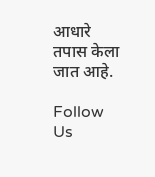आधारे तपास केला जात आहे.

Follow Us